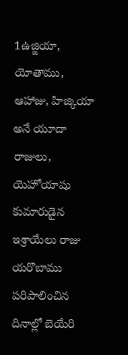1ఉజ్జియా, యోతాము, ఆహాజు, హిజ్కియా అనే యూదా రాజులు, యెహోయాషు కుమారుడైన ఇశ్రాయేలు రాజు యరొబాము పరిపాలించిన దినాల్లో బెయేరి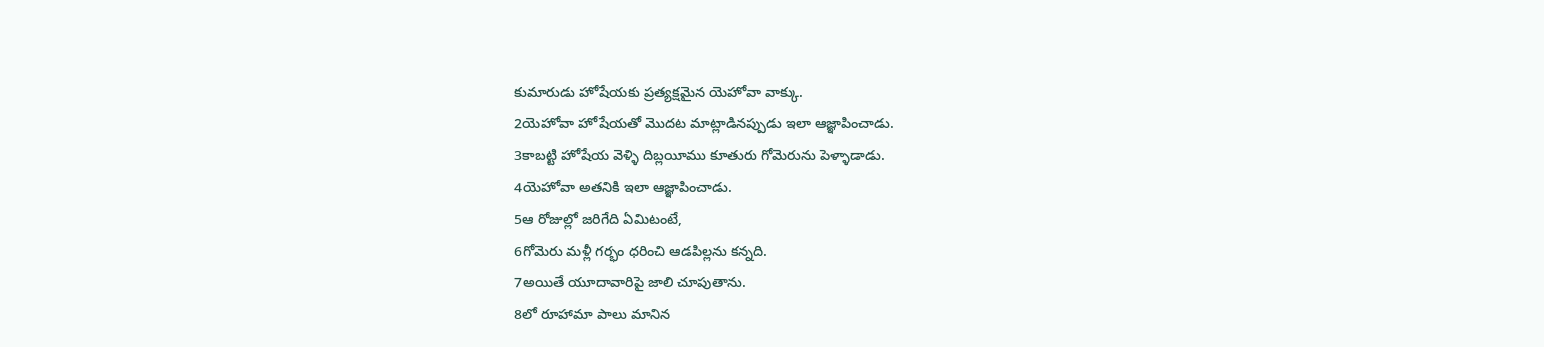కుమారుడు హోషేయకు ప్రత్యక్షమైన యెహోవా వాక్కు.
2యెహోవా హోషేయతో మొదట మాట్లాడినప్పుడు ఇలా ఆజ్ఞాపించాడు.
3కాబట్టి హోషేయ వెళ్ళి దిబ్లయీము కూతురు గోమెరును పెళ్ళాడాడు.
4యెహోవా అతనికి ఇలా ఆజ్ఞాపించాడు.
5ఆ రోజుల్లో జరిగేది ఏమిటంటే,
6గోమెరు మళ్లీ గర్భం ధరించి ఆడపిల్లను కన్నది.
7అయితే యూదావారిపై జాలి చూపుతాను.
8లో రూహామా పాలు మానిన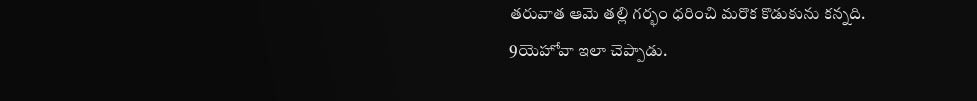తరువాత ఆమె తల్లి గర్భం ధరించి మరొక కొడుకును కన్నది.
9యెహోవా ఇలా చెప్పాడు.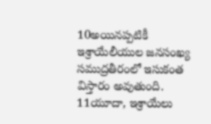10అయినప్పటికీ ఇశ్రాయేలీయుల జనసంఖ్య సముద్రతీరంలో ఇసుకంత విస్తారం అవుతుంది.
11యూదా, ఇశ్రాయేలు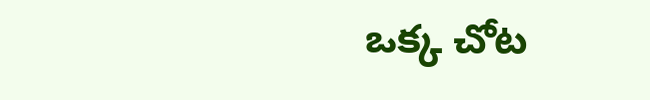ఒక్క చోట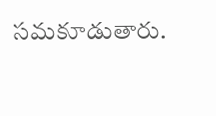సమకూడుతారు.